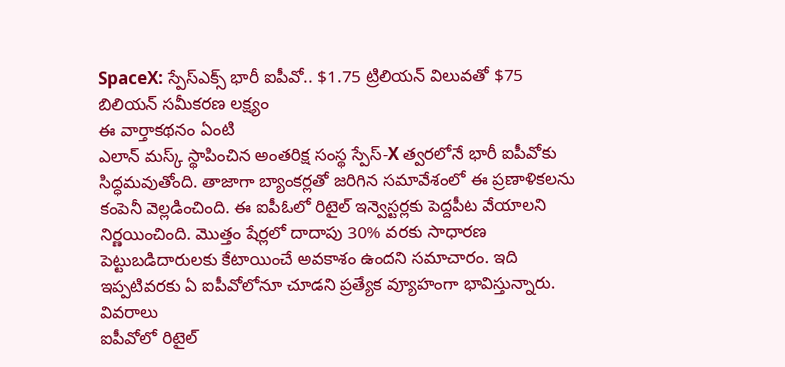SpaceX: స్పేస్ఎక్స్ భారీ ఐపీవో.. $1.75 ట్రిలియన్ విలువతో $75 బిలియన్ సమీకరణ లక్ష్యం
ఈ వార్తాకథనం ఏంటి
ఎలాన్ మస్క్ స్థాపించిన అంతరిక్ష సంస్థ స్పేస్-X త్వరలోనే భారీ ఐపీవోకు సిద్ధమవుతోంది. తాజాగా బ్యాంకర్లతో జరిగిన సమావేశంలో ఈ ప్రణాళికలను కంపెనీ వెల్లడించింది. ఈ ఐపీఓలో రిటైల్ ఇన్వెస్టర్లకు పెద్దపీట వేయాలని నిర్ణయించింది. మొత్తం షేర్లలో దాదాపు 30% వరకు సాధారణ పెట్టుబడిదారులకు కేటాయించే అవకాశం ఉందని సమాచారం. ఇది ఇప్పటివరకు ఏ ఐపీవోలోనూ చూడని ప్రత్యేక వ్యూహంగా భావిస్తున్నారు.
వివరాలు
ఐపీవోలో రిటైల్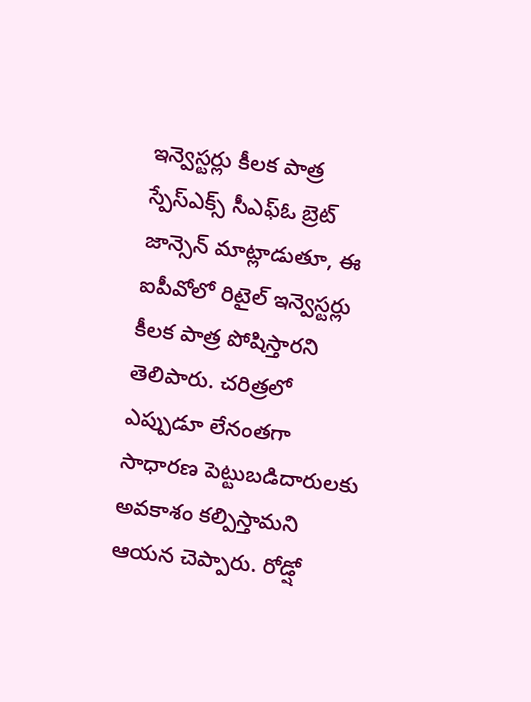ఇన్వెస్టర్లు కీలక పాత్ర
స్పేస్ఎక్స్ సీఎఫ్ఓ బ్రెట్ జాన్సెన్ మాట్లాడుతూ, ఈ ఐపీవోలో రిటైల్ ఇన్వెస్టర్లు కీలక పాత్ర పోషిస్తారని తెలిపారు. చరిత్రలో ఎప్పుడూ లేనంతగా సాధారణ పెట్టుబడిదారులకు అవకాశం కల్పిస్తామని ఆయన చెప్పారు. రోడ్షో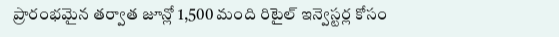ప్రారంభమైన తర్వాత జూన్లో 1,500 మంది రిటైల్ ఇన్వెస్టర్ల కోసం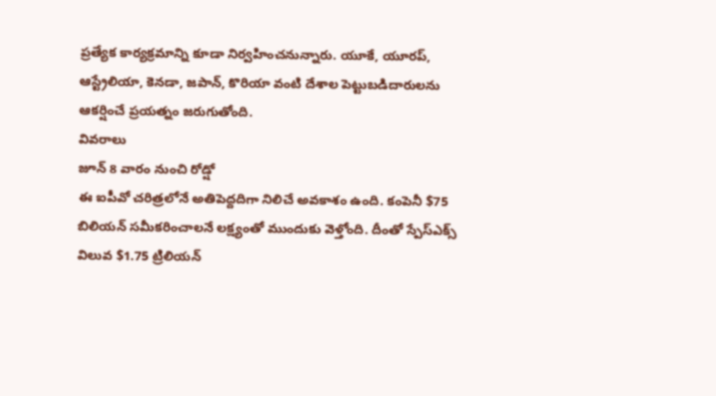ప్రత్యేక కార్యక్రమాన్ని కూడా నిర్వహించనున్నారు. యూకే, యూరప్, ఆస్ట్రేలియా, కెనడా, జపాన్, కొరియా వంటి దేశాల పెట్టుబడిదారులను ఆకర్షించే ప్రయత్నం జరుగుతోంది.
వివరాలు
జూన్ 8 వారం నుంచి రోడ్షో
ఈ ఐపీవో చరిత్రలోనే అతిపెద్దదిగా నిలిచే అవకాశం ఉంది. కంపెనీ $75 బిలియన్ సమీకరించాలనే లక్ష్యంతో ముందుకు వెళ్తోంది. దీంతో స్పేస్ఎక్స్ విలువ $1.75 ట్రిలియన్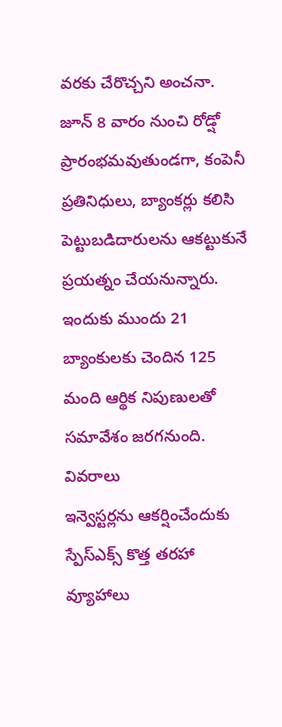వరకు చేరొచ్చని అంచనా. జూన్ 8 వారం నుంచి రోడ్షో ప్రారంభమవుతుండగా, కంపెనీ ప్రతినిధులు, బ్యాంకర్లు కలిసి పెట్టుబడిదారులను ఆకట్టుకునే ప్రయత్నం చేయనున్నారు. ఇందుకు ముందు 21 బ్యాంకులకు చెందిన 125 మంది ఆర్థిక నిపుణులతో సమావేశం జరగనుంది.
వివరాలు
ఇన్వెస్టర్లను ఆకర్షించేందుకు స్పేస్ఎక్స్ కొత్త తరహా వ్యూహాలు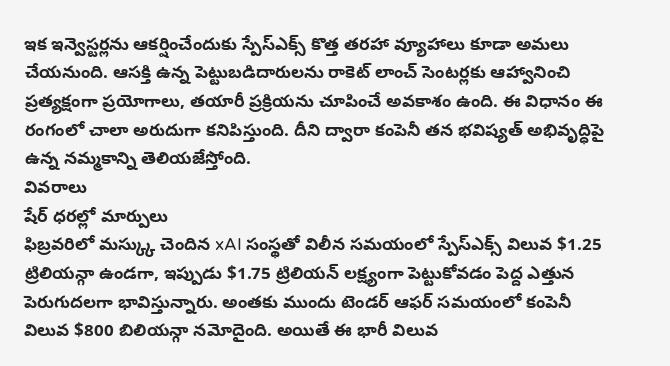ఇక ఇన్వెస్టర్లను ఆకర్షించేందుకు స్పేస్ఎక్స్ కొత్త తరహా వ్యూహాలు కూడా అమలు చేయనుంది. ఆసక్తి ఉన్న పెట్టుబడిదారులను రాకెట్ లాంచ్ సెంటర్లకు ఆహ్వానించి ప్రత్యక్షంగా ప్రయోగాలు, తయారీ ప్రక్రియను చూపించే అవకాశం ఉంది. ఈ విధానం ఈ రంగంలో చాలా అరుదుగా కనిపిస్తుంది. దీని ద్వారా కంపెనీ తన భవిష్యత్ అభివృద్ధిపై ఉన్న నమ్మకాన్ని తెలియజేస్తోంది.
వివరాలు
షేర్ ధరల్లో మార్పులు
ఫిబ్రవరిలో మస్క్కు చెందిన xAI సంస్థతో విలీన సమయంలో స్పేస్ఎక్స్ విలువ $1.25 ట్రిలియన్గా ఉండగా, ఇప్పుడు $1.75 ట్రిలియన్ లక్ష్యంగా పెట్టుకోవడం పెద్ద ఎత్తున పెరుగుదలగా భావిస్తున్నారు. అంతకు ముందు టెండర్ ఆఫర్ సమయంలో కంపెనీ విలువ $800 బిలియన్గా నమోదైంది. అయితే ఈ భారీ విలువ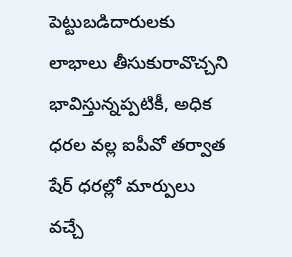పెట్టుబడిదారులకు లాభాలు తీసుకురావొచ్చని భావిస్తున్నప్పటికీ, అధిక ధరల వల్ల ఐపీవో తర్వాత షేర్ ధరల్లో మార్పులు వచ్చే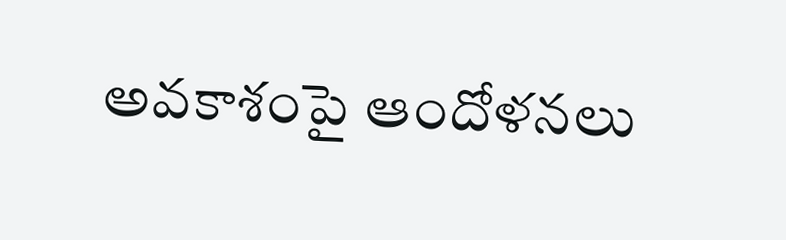అవకాశంపై ఆందోళనలు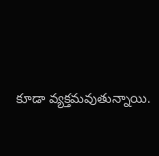కూడా వ్యక్తమవుతున్నాయి.